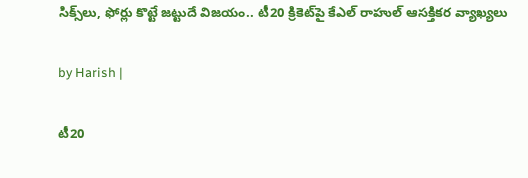సిక్స్‌లు, ఫోర్లు కొట్టే జట్టుదే విజయం.. టీ20 క్రికెట్‌పై కేఎల్ రాహుల్ ఆసక్తికర వ్యాఖ్యలు

by Harish |

టీ20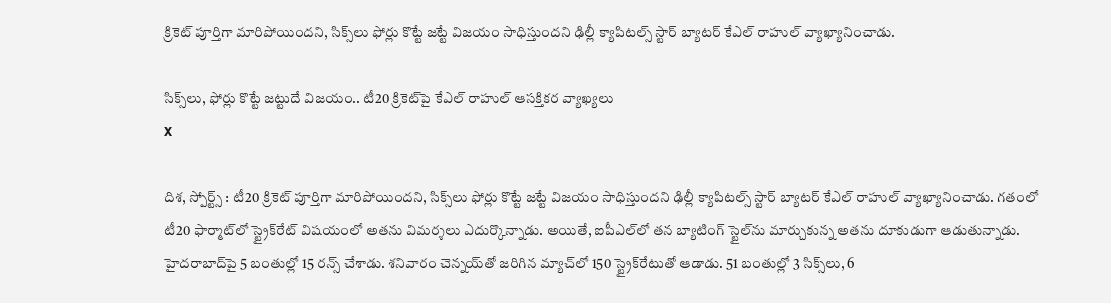క్రికెట్ పూర్తిగా మారిపోయిందని, సిక్స్‌లు ఫోర్లు కొట్టే జట్టే విజయం సాధిస్తుందని ఢిల్లీ క్యాపిటల్స్ స్టార్ బ్యాటర్ కేఎల్ రాహుల్ వ్యాఖ్యానించాడు.

సిక్స్‌లు, ఫోర్లు కొట్టే జట్టుదే విజయం.. టీ20 క్రికెట్‌పై కేఎల్ రాహుల్ ఆసక్తికర వ్యాఖ్యలు
X

దిశ, స్పోర్ట్స్ : టీ20 క్రికెట్ పూర్తిగా మారిపోయిందని, సిక్స్‌లు ఫోర్లు కొట్టే జట్టే విజయం సాధిస్తుందని ఢిల్లీ క్యాపిటల్స్ స్టార్ బ్యాటర్ కేఎల్ రాహుల్ వ్యాఖ్యానించాడు. గతంలో టీ20 ఫార్మాట్‌లో స్ట్రైక్‌రేట్‌ విషయంలో అతను విమర్శలు ఎదుర్కొన్నాడు. అయితే, ఐపీఎల్‌లో తన బ్యాటింగ్ స్టైల్‌ను మార్చుకున్న అతను దూకుడుగా ఆడుతున్నాడు. హైదరాబాద్‌పై 5 బంతుల్లో 15 రన్స్ చేశాడు. శనివారం చెన్నయ్‌తో జరిగిన మ్యాచ్‌లో 150 స్ట్రైక్‌రేటుతో ఆడాడు. 51 బంతుల్లో 3 సిక్స్‌లు, 6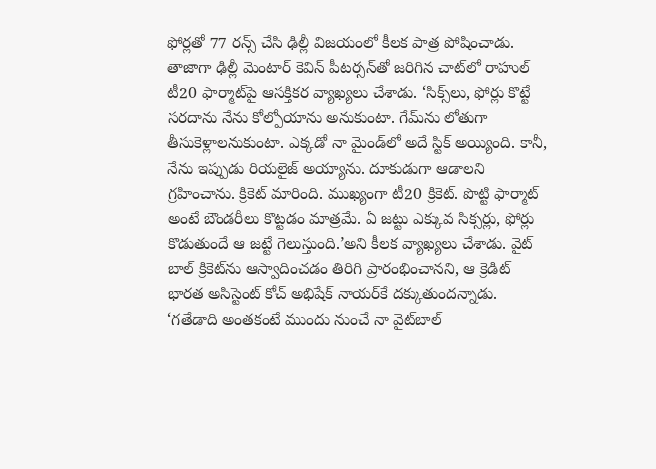ఫోర్లతో 77 రన్స్ చేసి ఢిల్లీ విజయంలో కీలక పాత్ర పోషించాడు. తాజాగా ఢిల్లీ మెంటార్ కెవిన్ పీటర్సన్‌తో జరిగిన చాట్‌లో రాహుల్ టీ20 ఫార్మాట్‌పై ఆసక్తికర వ్యాఖ్యలు చేశాడు. ‘సిక్స్‌లు, ఫోర్లు కొట్టే సరదాను నేను కోల్పోయాను అనుకుంటా. గేమ్‌‌ను లోతుగా తీసుకెళ్లాలనుకుంటా. ఎక్కడో నా మైండ్‌లో అదే స్టిక్ అయ్యింది. కానీ, నేను ఇప్పుడు రియలైజ్ అయ్యాను. దూకుడుగా ఆడాలని గ్రహించాను. క్రికెట్ మారింది. ముఖ్యంగా టీ20 క్రికెట్. పొట్టి ఫార్మాట్ అంటే బౌండరీలు కొట్టడం మాత్రమే. ఏ జట్టు ఎక్కువ సిక్సర్లు, ఫోర్లు కొడుతుందే ఆ జట్టే గెలుస్తుంది.’అని కీలక వ్యాఖ్యలు చేశాడు. వైట్ బాల్ క్రికెట్‌‌‌ను ఆస్వాదించడం తిరిగి ప్రారంభించానని, ఆ క్రెడిట్ భారత అసిస్టెంట్ కోచ్ అభిషేక్ నాయర్‌కే దక్కుతుందన్నాడు. ‘గతేడాది అంతకంటే ముందు నుంచే నా వైట్‌బాల్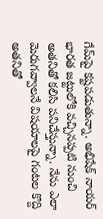గేమ్‌పై కష్టపడుతున్నా. అభిషేక్ నాయర్ భారత జట్టులోకి వచ్చినప్పటి నుంచి అతనితో కలిసి పనిచేస్తున్నా. నేను ఎలా మెరుగవ్వాలనే విషయాలపై గంటల కొద్ది అతనితో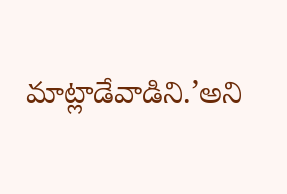మాట్లాడేవాడిని.’అని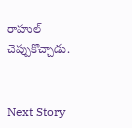రాహుల్ చెప్పుకొచ్చాడు.


Next Story